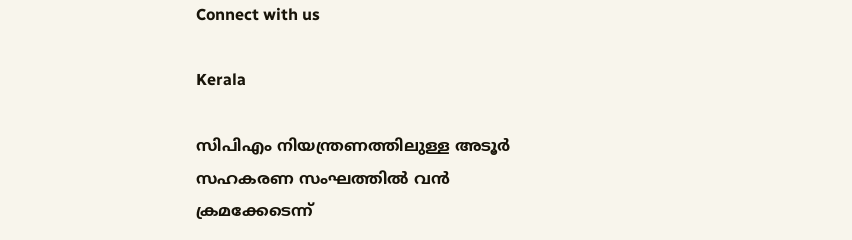Connect with us

Kerala

സിപിഎം നിയന്ത്രണത്തിലുള്ള അടൂര്‍ സഹകരണ സംഘത്തില്‍ വന്‍ ക്രമക്കേടെന്ന്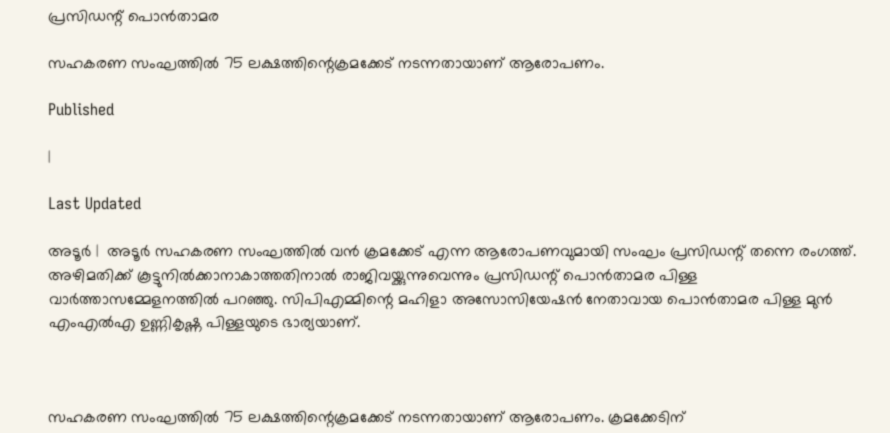പ്രസിഡന്റ് പൊന്‍താമര

സഹകരണ സംഘത്തില്‍ 75 ലക്ഷത്തിന്റെക്രമക്കേട് നടന്നതായാണ് ആരോപണം.

Published

|

Last Updated

അടൂര്‍ |  അടൂര്‍ സഹകരണ സംഘത്തില്‍ വന്‍ ക്രമക്കേട് എന്ന ആരോപണവുമായി സംഘം പ്രസിഡന്റ് തന്നെ രംഗത്ത്. അഴിമതിക്ക് കൂട്ടുനില്‍ക്കാനാകാത്തതിനാല്‍ രാജിവയ്ക്കുന്നുവെന്നും പ്രസിഡന്റ് പൊന്‍താമര പിള്ള വാര്‍ത്താസമ്മേളനത്തില്‍ പറഞ്ഞു. സിപിഎമ്മിന്റെ മഹിളാ അസോസിയേഷന്‍ നേതാവായ പൊന്‍താമര പിള്ള മുന്‍ എംഎല്‍എ ഉണ്ണികൃഷ്ണ പിള്ളയുടെ ഭാര്യയാണ്.



സഹകരണ സംഘത്തില്‍ 75 ലക്ഷത്തിന്റെക്രമക്കേട് നടന്നതായാണ് ആരോപണം. ക്രമക്കേടിന്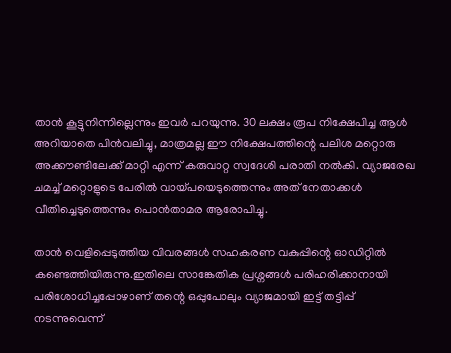താന്‍ കൂട്ടുനിന്നില്ലെന്നും ഇവര്‍ പറയുന്നു. 30 ലക്ഷം രൂപ നിക്ഷേപിച്ച ആള്‍ അറിയാതെ പിന്‍വലിച്ചു, മാത്രമല്ല ഈ നിക്ഷേപത്തിന്റെ പലിശ മറ്റൊരു അക്കൗണ്ടിലേക്ക് മാറ്റി എന്ന് കരുവാറ്റ സ്വദേശി പരാതി നല്‍കി. വ്യാജരേഖ ചമച്ച് മറ്റൊളുടെ പേരില്‍ വായ്പയെടുത്തെന്നും അത് നേതാക്കള്‍ വീതിച്ചെടുത്തെന്നും പൊന്‍താമര ആരോപിച്ചു.

താന്‍ വെളിപ്പെടുത്തിയ വിവരങ്ങള്‍ സഹകരണ വകുപ്പിന്റെ ഓഡിറ്റില്‍ കണ്ടെത്തിയിരുന്നു.ഇതിലെ സാങ്കേതിക പ്രശ്നങ്ങള്‍ പരിഹരിക്കാനായി പരിശോധിച്ചപ്പോഴാണ് തന്റെ ഒപ്പുപോലും വ്യാജമായി ഇട്ട് തട്ടിപ്പ് നടന്നുവെന്ന്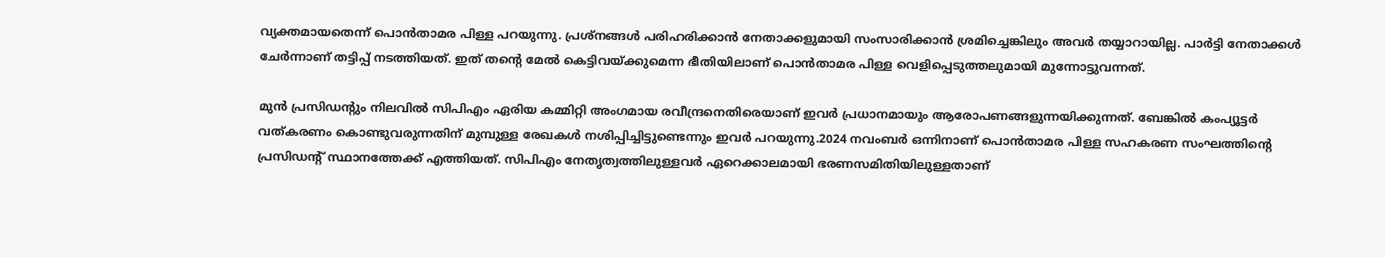വ്യക്തമായതെന്ന് പൊന്‍താമര പിള്ള പറയുന്നു. പ്രശ്നങ്ങള്‍ പരിഹരിക്കാന്‍ നേതാക്കളുമായി സംസാരിക്കാന്‍ ശ്രമിച്ചെങ്കിലും അവര്‍ തയ്യാറായില്ല. പാര്‍ട്ടി നേതാക്കള്‍ ചേര്‍ന്നാണ് തട്ടിപ്പ് നടത്തിയത്. ഇത് തന്റെ മേല്‍ കെട്ടിവയ്ക്കുമെന്ന ഭീതിയിലാണ് പൊന്‍താമര പിള്ള വെളിപ്പെടുത്തലുമായി മുന്നോട്ടുവന്നത്.

മുന്‍ പ്രസിഡന്റും നിലവില്‍ സിപിഎം ഏരിയ കമ്മിറ്റി അംഗമായ രവീന്ദ്രനെതിരെയാണ് ഇവര്‍ പ്രധാനമായും ആരോപണങ്ങളുന്നയിക്കുന്നത്. ബേങ്കില്‍ കംപ്യൂട്ടര്‍ വത്കരണം കൊണ്ടുവരുന്നതിന് മുമ്പുള്ള രേഖകള്‍ നശിപ്പിച്ചിട്ടുണ്ടെന്നും ഇവര്‍ പറയുന്നു.2024 നവംബര്‍ ഒന്നിനാണ് പൊന്‍താമര പിള്ള സഹകരണ സംഘത്തിന്റെ പ്രസിഡന്റ് സ്ഥാനത്തേക്ക് എത്തിയത്. സിപിഎം നേതൃത്വത്തിലുള്ളവര്‍ ഏറെക്കാലമായി ഭരണസമിതിയിലുള്ളതാണ്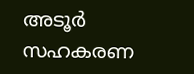അടൂര്‍ സഹകരണ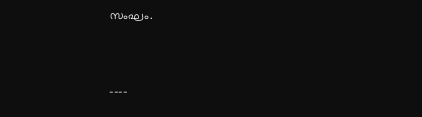സംഘം.



----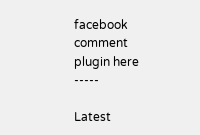facebook comment plugin here -----

Latest